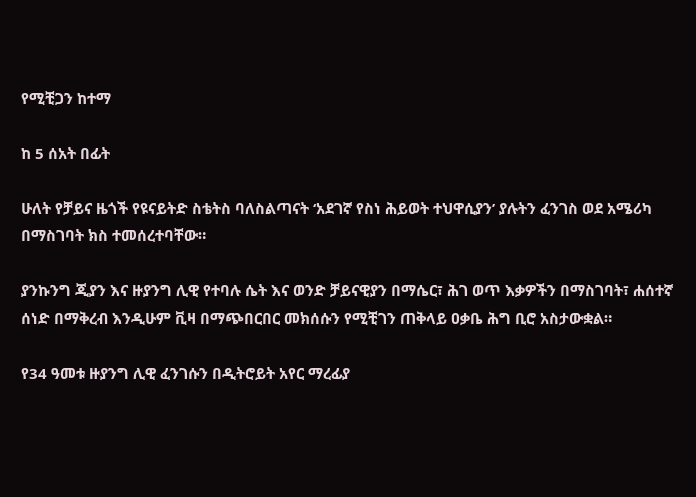የሚቺጋን ከተማ

ከ 5 ሰአት በፊት

ሁለት የቻይና ዜጎች የዩናይትድ ስቴትስ ባለስልጣናት ‘አደገኛ የስነ ሕይወት ተህዋሲያን’ ያሉትን ፈንገስ ወደ አሜሪካ በማስገባት ክስ ተመሰረተባቸው።

ያንኩንግ ጂያን እና ዙያንግ ሊዊ የተባሉ ሴት እና ወንድ ቻይናዊያን በማሴር፣ ሕገ ወጥ እቃዎችን በማስገባት፣ ሐሰተኛ ሰነድ በማቅረብ እንዲሁም ቪዛ በማጭበርበር መክሰሱን የሚቺገን ጠቅላይ ዐቃቤ ሕግ ቢሮ አስታውቋል።

የ34 ዓመቱ ዙያንግ ሊዊ ፈንገሱን በዲትሮይት አየር ማረፊያ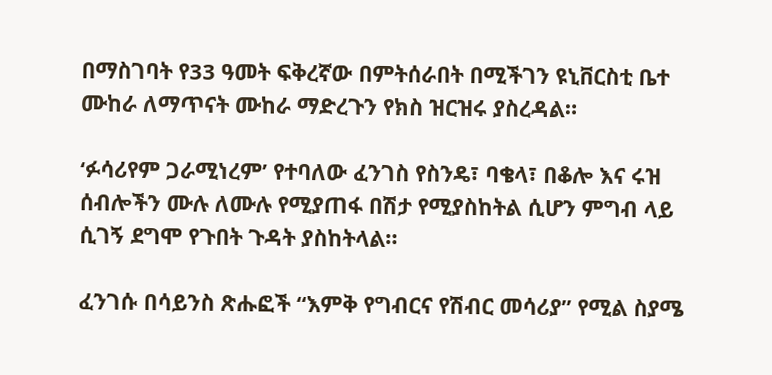በማስገባት የ33 ዓመት ፍቅረኛው በምትሰራበት በሚችገን ዩኒቨርስቲ ቤተ ሙከራ ለማጥናት ሙከራ ማድረጉን የክስ ዝርዝሩ ያስረዳል።

‘ፉሳሪየም ጋራሚነረም’ የተባለው ፈንገስ የስንዴ፣ ባቄላ፣ በቆሎ እና ሩዝ ሰብሎችን ሙሉ ለሙሉ የሚያጠፋ በሽታ የሚያስከትል ሲሆን ምግብ ላይ ሲገኝ ደግሞ የጉበት ጉዳት ያስከትላል።

ፈንገሱ በሳይንስ ጽሑፎች “እምቅ የግብርና የሽብር መሳሪያ” የሚል ስያሜ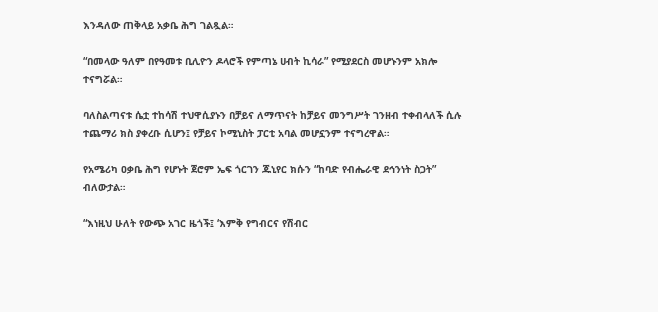እንዳለው ጠቅላይ አቃቤ ሕግ ገልጿል።

“በመላው ዓለም በየዓመቱ ቢሊዮን ዶላሮች የምጣኔ ሀብት ኪሳራ” የሚያደርስ መሆኑንም አክሎ ተናግሯል።

ባለስልጣናቱ ሴቷ ተከሳሽ ተህዋሲያኑን በቻይና ለማጥናት ከቻይና መንግሥት ገንዘብ ተቀብላለች ሲሉ ተጨማሪ ክስ ያቀረቡ ሲሆን፤ የቻይና ኮሚኒስት ፓርቲ አባል መሆኗንም ተናግረዋል።

የአሜሪካ ዐቃቤ ሕግ የሆኑት ጀሮም ኤፍ ጎርገን ጁኒየር ክሱን “ከባድ የብሔራዊ ደኅንነት ስጋት” ብለውታል።

“እነዚህ ሁለት የውጭ አገር ዜጎች፤ ‘እምቅ የግብርና የሽብር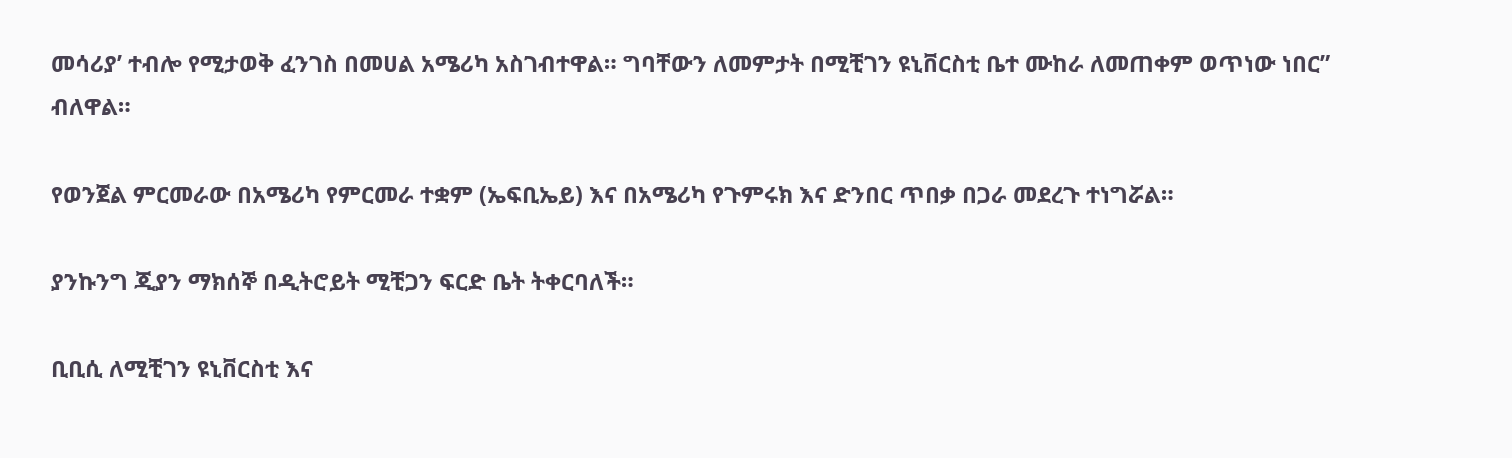መሳሪያ’ ተብሎ የሚታወቅ ፈንገስ በመሀል አሜሪካ አስገብተዋል። ግባቸውን ለመምታት በሚቺገን ዩኒቨርስቲ ቤተ ሙከራ ለመጠቀም ወጥነው ነበር” ብለዋል።

የወንጀል ምርመራው በአሜሪካ የምርመራ ተቋም (ኤፍቢኤይ) እና በአሜሪካ የጉምሩክ እና ድንበር ጥበቃ በጋራ መደረጉ ተነግሯል።

ያንኩንግ ጂያን ማክሰኞ በዲትሮይት ሚቺጋን ፍርድ ቤት ትቀርባለች።

ቢቢሲ ለሚቺገን ዩኒቨርስቲ እና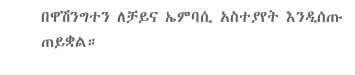በዋሽንግተን ለቻይና ኤምባሲ አስተያየት እንዲሰጡ ጠይቋል።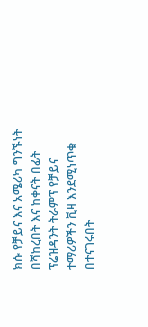ክሱ የቻይና እና አሜሪካ ግንኙነት በሻከረበት እና ከቀናት በፊት ፕሬዝዳንት ትራምፕ የቻይና ተማሪዎችን ቪዛ እንደሚነጥቁ በተናገሩበት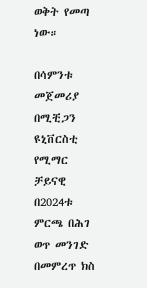ወቅት የመጣ ነው።

በሳምንቱ መጀመሪያ በሚቺጋን ዩኒቨርስቲ የሚማር ቻይናዊ በ2024ቱ ምርጫ በሕገ ወጥ መንገድ በመምረጥ ክስ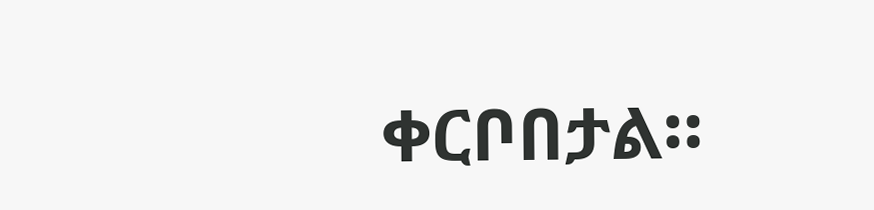ቀርቦበታል።